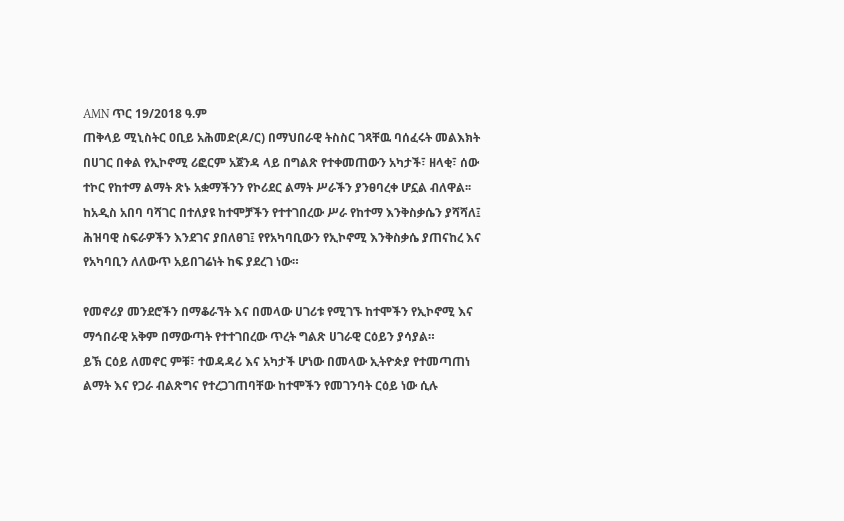AMN ጥር 19/2018 ዓ.ም
ጠቅላይ ሚኒስትር ዐቢይ አሕመድ(ዶ/ር) በማህበራዊ ትስስር ገጻቸዉ ባሰፈሩት መልእክት በሀገር በቀል የኢኮኖሚ ሪፎርም አጀንዳ ላይ በግልጽ የተቀመጠውን አካታች፣ ዘላቂ፣ ሰው ተኮር የከተማ ልማት ጽኑ አቋማችንን የኮሪደር ልማት ሥራችን ያንፀባረቀ ሆኗል ብለዋል፡፡
ከአዲስ አበባ ባሻገር በተለያዩ ከተሞቻችን የተተገበረው ሥራ የከተማ እንቅስቃሴን ያሻሻለ፤ ሕዝባዊ ስፍራዎችን እንደገና ያበለፀገ፤ የየአካባቢውን የኢኮኖሚ እንቅስቃሴ ያጠናከረ እና የአካባቢን ለለውጥ አይበገሬነት ከፍ ያደረገ ነው።

የመኖሪያ መንደሮችን በማቆራኘት እና በመላው ሀገሪቱ የሚገኙ ከተሞችን የኢኮኖሚ እና ማኅበራዊ አቅም በማውጣት የተተገበረው ጥረት ግልጽ ሀገራዊ ርዕይን ያሳያል።
ይኽ ርዕይ ለመኖር ምቹ፣ ተወዳዳሪ እና አካታች ሆነው በመላው ኢትዮጵያ የተመጣጠነ ልማት እና የጋራ ብልጽግና የተረጋገጠባቸው ከተሞችን የመገንባት ርዕይ ነው ሲሉ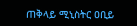ጠቅላይ ሚኒስትር ዐቢይ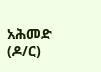አሕመድ (ዶ/ር)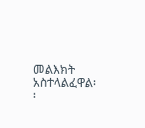መልእክት አስተላልፈዋል፡፡